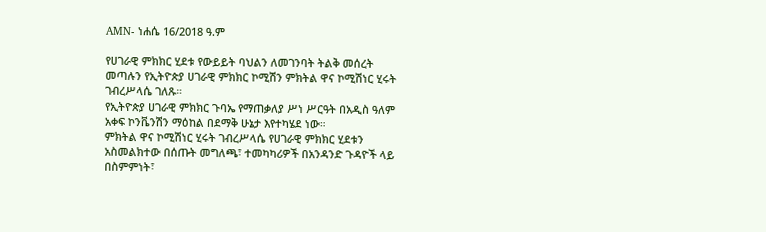AMN- ነሐሴ 16/2018 ዓ.ም

የሀገራዊ ምክክር ሂደቱ የውይይት ባህልን ለመገንባት ትልቅ መሰረት መጣሉን የኢትዮጵያ ሀገራዊ ምክክር ኮሚሽን ምክትል ዋና ኮሚሽነር ሂሩት ገብረሥላሴ ገለጹ።
የኢትዮጵያ ሀገራዊ ምክክር ጉባኤ የማጠቃለያ ሥነ ሥርዓት በአዲስ ዓለም አቀፍ ኮንቬንሽን ማዕከል በደማቅ ሁኔታ እየተካሄደ ነው።
ምክትል ዋና ኮሚሽነር ሂሩት ገብረሥላሴ የሀገራዊ ምክክር ሂደቱን አስመልክተው በሰጡት መግለጫ፣ ተመካካሪዎች በአንዳንድ ጉዳዮች ላይ በስምምነት፣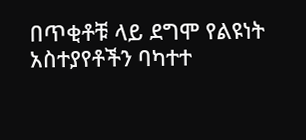በጥቂቶቹ ላይ ደግሞ የልዩነት አስተያየቶችን ባካተተ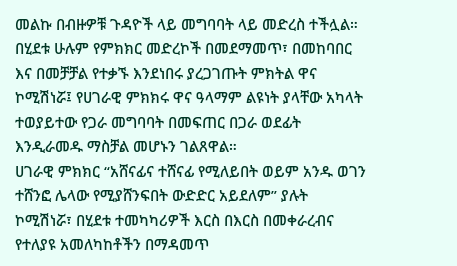መልኩ በብዙዎቹ ጉዳዮች ላይ መግባባት ላይ መድረስ ተችሏል።
በሂደቱ ሁሉም የምክክር መድረኮች በመደማመጥ፣ በመከባበር እና በመቻቻል የተቃኙ እንደነበሩ ያረጋገጡት ምክትል ዋና ኮሚሽነሯ፤ የሀገራዊ ምክክሩ ዋና ዓላማም ልዩነት ያላቸው አካላት ተወያይተው የጋራ መግባባት በመፍጠር በጋራ ወደፊት እንዲራመዱ ማስቻል መሆኑን ገልጸዋል።
ሀገራዊ ምክክር “አሸናፊና ተሸናፊ የሚለይበት ወይም አንዱ ወገን ተሸንፎ ሌላው የሚያሸንፍበት ውድድር አይደለም” ያሉት ኮሚሽነሯ፣ በሂደቱ ተመካካሪዎች እርስ በእርስ በመቀራረብና የተለያዩ አመለካከቶችን በማዳመጥ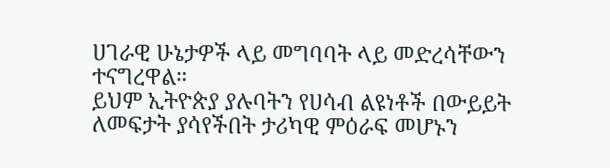ሀገራዊ ሁኔታዎች ላይ መግባባት ላይ መድረሳቸውን ተናግረዋል።
ይህም ኢትዮጵያ ያሉባትን የሀሳብ ልዩነቶች በውይይት ለመፍታት ያሳየችበት ታሪካዊ ምዕራፍ መሆኑን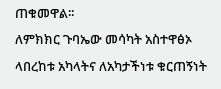ጠቁመዋል፡፡
ለምክክር ጉባኤው መሳካት አስተዋፅኦ ላበረከቱ አካላትና ለአካታችነቱ ቁርጠኝነት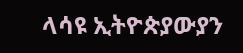ላሳዩ ኢትዮጵያውያን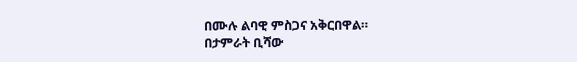በሙሉ ልባዊ ምስጋና አቅርበዋል።
በታምራት ቢሻው